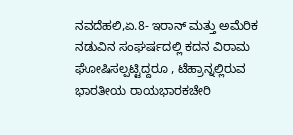ನವದೆಹಲಿ,ಏ.8- ಇರಾನ್ ಮತ್ತು ಅಮೆರಿಕ ನಡುವಿನ ಸಂಘರ್ಷದಲ್ಲಿ ಕದನ ವಿರಾಮ ಘೋಷಿಸಲ್ಪಟ್ಟಿದ್ದರೂ , ಟೆಹ್ರಾನ್ನಲ್ಲಿರುವ ಭಾರತೀಯ ರಾಯಭಾರಕಚೇರಿ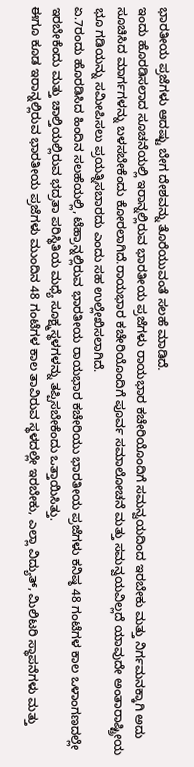ಭಾರತೀಯ ಪ್ರಜೆಗಳು ಆದಷ್ಟು ಬೇಗ ದೇಶವನ್ನು ತೊರೆಯುವಂತೆ ಸಲಹೆ ಮಾಡಿದೆ.
ಇಂದು ಹೊರಡಿಸಲಾದ ಸೂಚನೆಯಲ್ಲಿ ಇರಾನ್ನಲ್ಲಿರುವ ಭಾರತೀಯ ಪ್ರಜೆಗಳು ರಾಯಭಾರ ಕಚೇರಿಯೊಂದಿಗೆ ಸಮನ್ವಯದಿಂದ ಇರಬೇಕು ಮತ್ತು ನಿರ್ಗಮನಕ್ಕಾಗಿ ಅದು ಸೂಚಿಸಿದ ಮಾರ್ಗಗಳನ್ನು ಬಳಸಬೇಕೆಂದು ಕೋರಲಾಗಿದೆ.ರಾಯಭಾರ ಕಚೇರಿಯೊಂದಿಗೆ ಪೂರ್ವ ಸಮಾಲೋಚನೆ ಮತ್ತು ಸಮನ್ವಯವಿಲ್ಲದೆ ಯಾವುದೇ ಅಂತಾರಾಷ್ಟ್ರೀಯ ಭೂ ಗಡಿಯನ್ನು ಸಮೀಪಿಸಲು ಪ್ರಯತ್ನಿಸಬಾರದು ಎಂದು ಸಹ ಉಲ್ಲೇಖಿಸಲಾಗಿದೆ.
ಏ.7ರಂದು ಹೊರಡಿಸಿದ ಹಿಂದಿನ ಸಲಹೆಯಲ್ಲಿ, ಟೆಹ್ರಾನ್ನಲ್ಲಿರುವ ಭಾರತೀಯ ರಾಯಭಾರ ಕಚೇರಿಯು ಭಾರತೀಯ ಪ್ರಜೆಗಳು ಕನಿಷ್ಠ 48 ಗಂಟೆಗಳ ಕಾಲ ಒಳಾಂಗಣದಲ್ಲೇ ಇರಬೇಕೆಂದು ಮತ್ತು ಚಾಲ್ತಿಯಲ್ಲಿರುವ ಭದ್ರತಾ ಪರಿಸ್ಥಿತಿಯ ಮಧ್ಯೆ ಸೂಕ್ಷ್ಮಸ್ಥಳಗಳನ್ನು ತಪ್ಪಿಸಬೇಕೆಂದು ಒತ್ತಾಯಿಸಿತ್ತು.
ಈಗೂ ಕೂಡ ಇರಾನ್ನಲ್ಲಿರುವ ಭಾರತೀಯ ಪ್ರಜೆಗಳು ಮುಂದಿನ 48 ಗಂಟೆಗಳ ಕಾಲ ತಾವಿರುವ ಸ್ಥಳದಲ್ಲೇ ಇರಬೇಕು, ಎಲ್ಲಾ ವಿದ್ಯುತ್, ಮಿಲಿಟರಿ ಸ್ಥಾಪನೆಗಳು ಮತ್ತು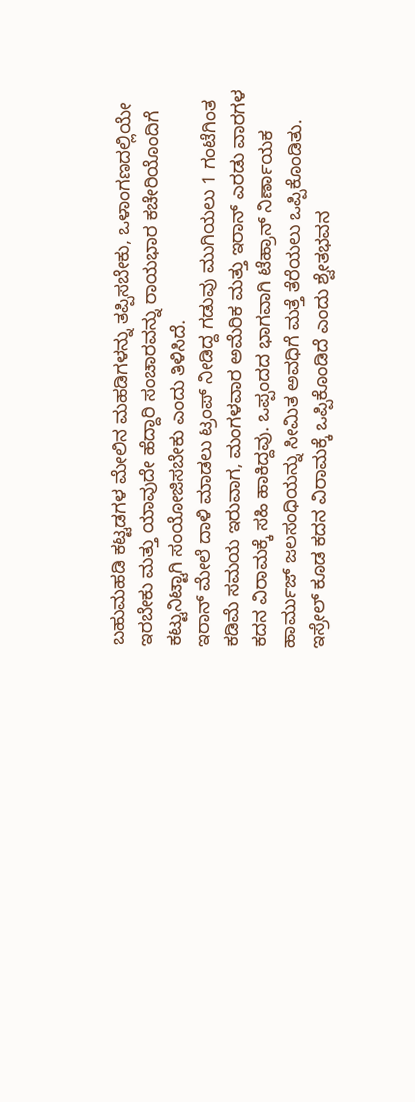ಬಹುಮಹಡಿ ಕಟ್ಟಡಗಳ ಮೇಲಿನ ಮಹಡಿಗಳನ್ನು ತಪ್ಪಿಸಬೇಕು, ಒಳಾಂಗಣದಲ್ಲಿಯೇ ಇರಬೇಕು ಮತ್ತು ಯಾವುದೇ ಹೆದ್ದಾರಿ ಸಂಚಾರವನ್ನು ರಾಯಭಾರ ಕಚೇರಿಯೊಂದಿಗೆ ಕಟ್ಟುನಿಟ್ಟಾಗಿ ಸಂಯೋಜಿಸಬೇಕು ಎಂದು ತಿಳಿಸಿದೆ.
ಇರಾನ್ ಮೇಲೆ ದಾಳಿ ಮಾಡಲು ಟ್ರಂಪ್ ನೀಡಿದ್ದ ಗಡುವು ಮುಗಿಯಲು 1 ಗಂಟೆಗಿಂತ ಕಡಿಮೆ ಸಮಯ ಇರುವಾಗ, ಮಂಗಳವಾರ ಅಮೆರಿಕ ಮತ್ತು ಇರಾನ್ ಎರಡು ವಾರಗಳ ಕದನ ವಿರಾಮಕ್ಕೆ ಸಹಿ ಹಾಕಿದ್ದವು. ಒಪ್ಪಂದದ ಭಾಗವಾಗಿ ಟೆಹ್ರಾನ್ ನಿರ್ಣಾಯಕ ಹಾರ್ಮುಜ್ ಜಲಸಂಧಿಯನ್ನು ಸೀಮಿತ ಅವಧಿಗೆ ಮತ್ತೆ ತೆರೆಯಲು ಒಪ್ಪಿಕೊಂಡಿತು.
ಇಸ್ರೇಲ್ ಕೂಡ ಕದನ ವಿರಾಮಕ್ಕೆ ಒಪ್ಪಿಕೊಂಡಿದೆ ಎಂದು ಶ್ವೇತಭವನ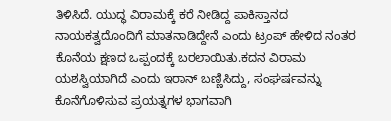ತಿಳಿಸಿದೆ. ಯುದ್ಧ ವಿರಾಮಕ್ಕೆ ಕರೆ ನೀಡಿದ್ದ ಪಾಕಿಸ್ತಾನದ ನಾಯಕತ್ವದೊಂದಿಗೆ ಮಾತನಾಡಿದ್ದೇನೆ ಎಂದು ಟ್ರಂಪ್ ಹೇಳಿದ ನಂತರ ಕೊನೆಯ ಕ್ಷಣದ ಒಪ್ಪಂದಕ್ಕೆ ಬರಲಾಯಿತು.ಕದನ ವಿರಾಮ ಯಶಸ್ವಿಯಾಗಿದೆ ಎಂದು ಇರಾನ್ ಬಣ್ಣಿಸಿದ್ದು, ಸಂಘರ್ಷವನ್ನು ಕೊನೆಗೊಳಿಸುವ ಪ್ರಯತ್ನಗಳ ಭಾಗವಾಗಿ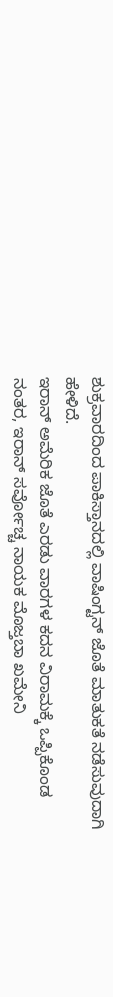ಶುಕ್ರವಾರದಿಂದ ಪಾಕಿಸ್ತಾನದಲ್ಲಿ ವಾಷಿಂಗ್ಟನ್ ಜೊತೆ ಮಾತುಕತೆ ನಡೆಸುವುದಾಗಿ ಹೇಳಿದೆ.
ಇರಾನ್ ಅಮೆರಿಕ ಜೊತೆ ಎರಡು ವಾರಗಳ ಕದನ ವಿರಾಮಕ್ಕೆ ಒಪ್ಪಿಕೊಂಡ ನಂತರ, ಇರಾನ್ ಸರ್ವೋಚ್ಚ ನಾಯಕ ಮೊಜ್ತಬಾ ಖಮೇನಿ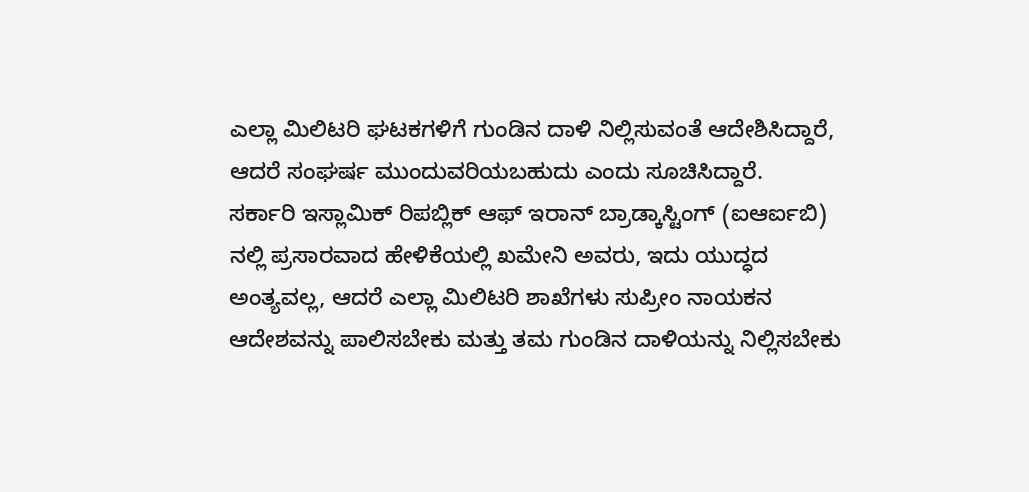ಎಲ್ಲಾ ಮಿಲಿಟರಿ ಘಟಕಗಳಿಗೆ ಗುಂಡಿನ ದಾಳಿ ನಿಲ್ಲಿಸುವಂತೆ ಆದೇಶಿಸಿದ್ದಾರೆ, ಆದರೆ ಸಂಘರ್ಷ ಮುಂದುವರಿಯಬಹುದು ಎಂದು ಸೂಚಿಸಿದ್ದಾರೆ.
ಸರ್ಕಾರಿ ಇಸ್ಲಾಮಿಕ್ ರಿಪಬ್ಲಿಕ್ ಆಫ್ ಇರಾನ್ ಬ್ರಾಡ್ಕಾಸ್ಟಿಂಗ್ (ಐಆರ್ಐಬಿ) ನಲ್ಲಿ ಪ್ರಸಾರವಾದ ಹೇಳಿಕೆಯಲ್ಲಿ ಖಮೇನಿ ಅವರು, ಇದು ಯುದ್ಧದ ಅಂತ್ಯವಲ್ಲ, ಆದರೆ ಎಲ್ಲಾ ಮಿಲಿಟರಿ ಶಾಖೆಗಳು ಸುಪ್ರೀಂ ನಾಯಕನ ಆದೇಶವನ್ನು ಪಾಲಿಸಬೇಕು ಮತ್ತು ತಮ ಗುಂಡಿನ ದಾಳಿಯನ್ನು ನಿಲ್ಲಿಸಬೇಕು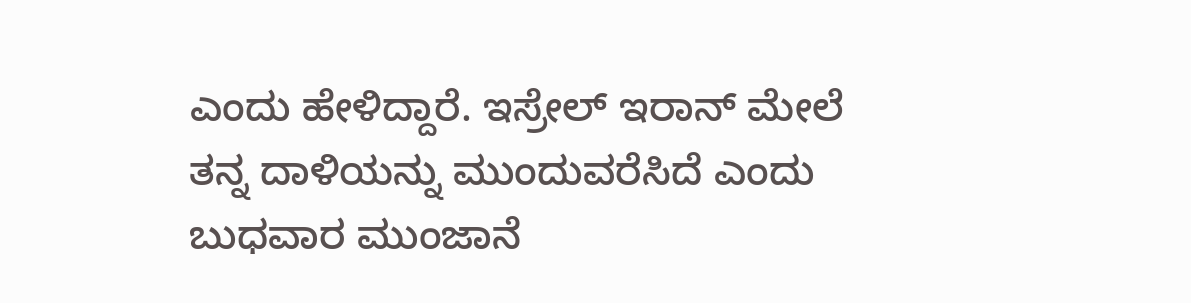ಎಂದು ಹೇಳಿದ್ದಾರೆ. ಇಸ್ರೇಲ್ ಇರಾನ್ ಮೇಲೆ ತನ್ನ ದಾಳಿಯನ್ನು ಮುಂದುವರೆಸಿದೆ ಎಂದು ಬುಧವಾರ ಮುಂಜಾನೆ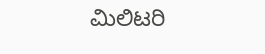ಮಿಲಿಟರಿ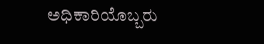ಅಧಿಕಾರಿಯೊಬ್ಬರು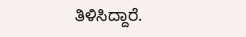ತಿಳಿಸಿದ್ದಾರೆ.